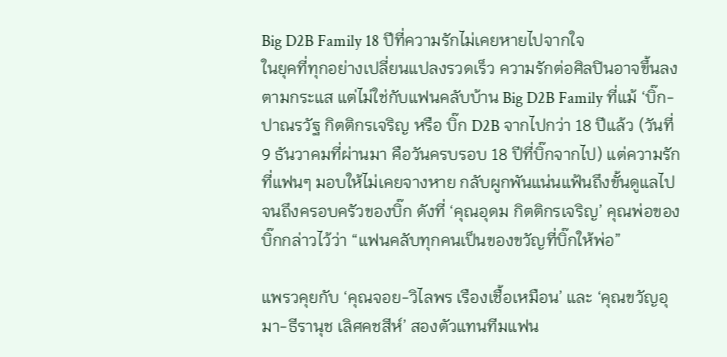Big D2B Family 18 ปีที่ความรักไม่เคยหายไปจากใจ
ในยุคที่ทุกอย่างเปลี่ยนแปลงรวดเร็ว ความรักต่อศิลปินอาจขึ้นลงตามกระแส แต่ไม่ใช่กับแฟนคลับบ้าน Big D2B Family ที่แม้ ‘บิ๊ก-ปาณรวัฐ กิตติกรเจริญ หรือ บิ๊ก D2B จากไปกว่า 18 ปีแล้ว (วันที่ 9 ธันวาคมที่ผ่านมา คือวันครบรอบ 18 ปีที่บิ๊กจากไป) แต่ความรักที่แฟนๆ มอบให้ไม่เคยจางหาย กลับผูกพันแน่นแฟ้นถึงขั้นดูแลไปจนถึงครอบครัวของบิ๊ก ดังที่ ‘คุณอุดม กิตติกรเจริญ’ คุณพ่อของบิ๊กกล่าวไว้ว่า “แฟนคลับทุกคนเป็นของขวัญที่บิ๊กให้พ่อ”

แพรวคุยกับ ‘คุณจอย-วิไลพร เรืองเชื้อเหมือน’ และ ‘คุณขวัญอุมา-ธีรานุช เลิศคชสีห์’ สองตัวแทนทีมแฟน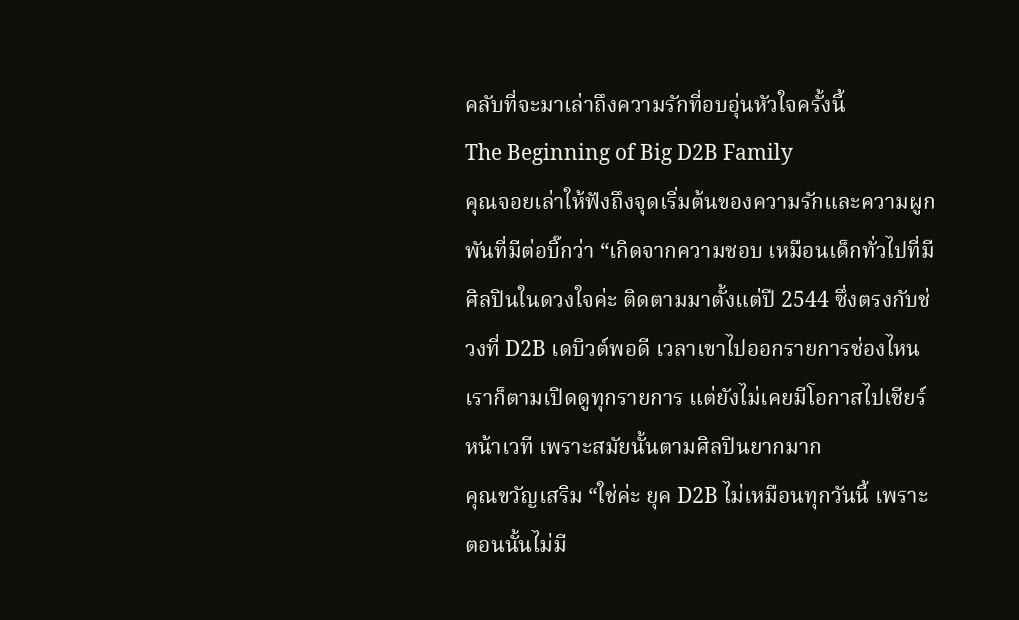คลับที่จะมาเล่าถึงความรักที่อบอุ่นหัวใจครั้งนี้
The Beginning of Big D2B Family
คุณจอยเล่าให้ฟังถึงจุดเริ่มต้นของความรักและความผูกพันที่มีต่อบิ๊กว่า “เกิดจากความชอบ เหมือนเด็กทั่วไปที่มีศิลปินในดวงใจค่ะ ติดตามมาตั้งแต่ปี 2544 ซึ่งตรงกับช่วงที่ D2B เดบิวต์พอดี เวลาเขาไปออกรายการช่องไหนเราก็ตามเปิดดูทุกรายการ แต่ยังไม่เคยมีโอกาสไปเชียร์หน้าเวที เพราะสมัยนั้นตามศิลปินยากมาก
คุณขวัญเสริม “ใช่ค่ะ ยุค D2B ไม่เหมือนทุกวันนี้ เพราะตอนนั้นไม่มี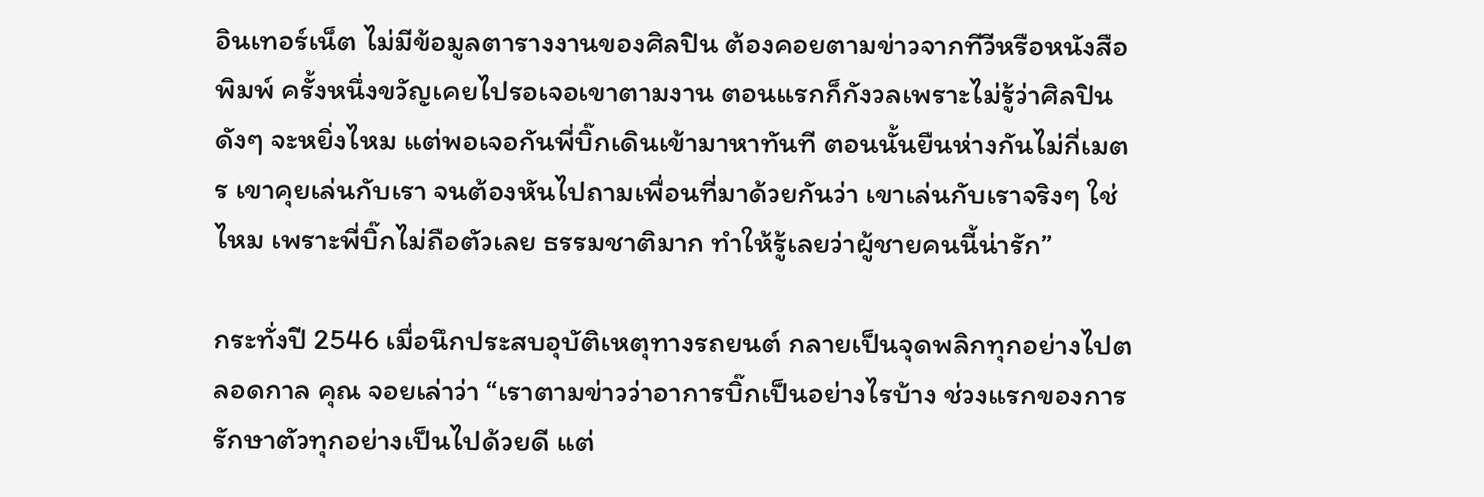อินเทอร์เน็ต ไม่มีข้อมูลตารางงานของศิลปิน ต้องคอยตามข่าวจากทีวีหรือหนังสือพิมพ์ ครั้งหนึ่งขวัญเคยไปรอเจอเขาตามงาน ตอนแรกก็กังวลเพราะไม่รู้ว่าศิลปินดังๆ จะหยิ่งไหม แต่พอเจอกันพี่บิ๊กเดินเข้ามาหาทันที ตอนนั้นยืนห่างกันไม่กี่เมตร เขาคุยเล่นกับเรา จนต้องหันไปถามเพื่อนที่มาด้วยกันว่า เขาเล่นกับเราจริงๆ ใช่ไหม เพราะพี่บิ๊กไม่ถือตัวเลย ธรรมชาติมาก ทำให้รู้เลยว่าผู้ชายคนนี้น่ารัก”

กระทั่งปี 2546 เมื่อนึกประสบอุบัติเหตุทางรถยนต์ กลายเป็นจุดพลิกทุกอย่างไปตลอดกาล คุณ จอยเล่าว่า “เราตามข่าวว่าอาการบิ๊กเป็นอย่างไรบ้าง ช่วงแรกของการรักษาตัวทุกอย่างเป็นไปด้วยดี แต่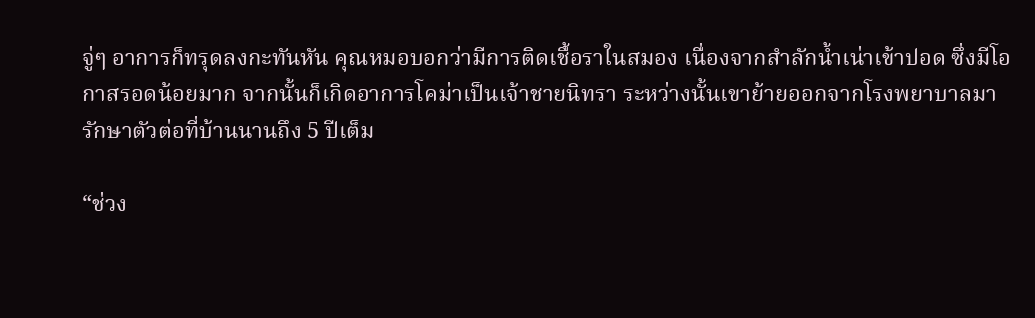จู่ๆ อาการก็ทรุดลงกะทันหัน คุณหมอบอกว่ามีการติดเชื้อราในสมอง เนื่องจากสำลักน้ำเน่าเข้าปอด ซึ่งมีโอกาสรอดน้อยมาก จากนั้นก็เกิดอาการโคม่าเป็นเจ้าชายนิทรา ระหว่างนั้นเขาย้ายออกจากโรงพยาบาลมารักษาตัวต่อที่บ้านนานถึง 5 ปีเต็ม

“ช่วง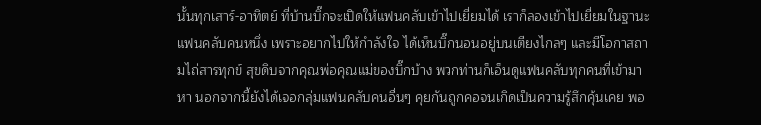นั้นทุกเสาร์-อาทิตย์ ที่บ้านบิ๊กจะเปิดให้แฟนคลับเข้าไปเยี่ยมได้ เราก็ลองเข้าไปเยี่ยมในฐานะ แฟนคลับคนหนึ่ง เพราะอยากไปให้กำลังใจ ได้เห็นบิ๊กนอนอยู่บนเตียงไกลๆ และมีโอกาสถามไถ่สารทุกข์ สุขดิบจากคุณพ่อคุณแม่ของบิ๊กบ้าง พวกท่านก็เอ็นดูแฟนคลับทุกคนที่เข้ามาหา นอกจากนี้ยังได้เจอกลุ่มแฟนคลับคนอื่นๆ คุยกันถูกคอจนเกิดเป็นความรู้สึกคุ้นเคย พอ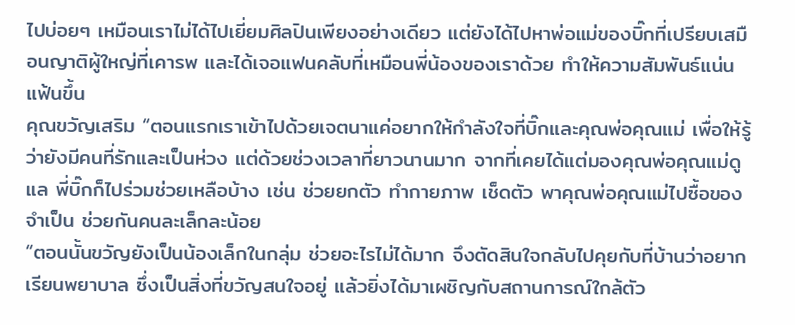ไปบ่อยๆ เหมือนเราไม่ได้ไปเยี่ยมศิลปินเพียงอย่างเดียว แต่ยังได้ไปหาพ่อแม่ของบิ๊กที่เปรียบเสมือนญาติผู้ใหญ่ที่เคารพ และได้เจอแฟนคลับที่เหมือนพี่น้องของเราด้วย ทำให้ความสัมพันธ์แน่นแฟ้นขึ้น
คุณขวัญเสริม “ตอนแรกเราเข้าไปด้วยเจตนาแค่อยากให้กำลังใจที่บิ๊กและคุณพ่อคุณแม่ เพื่อให้รู้ว่ายังมีคนที่รักและเป็นห่วง แต่ด้วยช่วงเวลาที่ยาวนานมาก จากที่เคยได้แต่มองคุณพ่อคุณแม่ดูแล พี่บิ๊กก็ไปร่วมช่วยเหลือบ้าง เช่น ช่วยยกตัว ทำกายภาพ เช็ดตัว พาคุณพ่อคุณแม่ไปซื้อของจำเป็น ช่วยกันคนละเล็กละน้อย
“ตอนนั้นขวัญยังเป็นน้องเล็กในกลุ่ม ช่วยอะไรไม่ได้มาก จึงตัดสินใจกลับไปคุยกับที่บ้านว่าอยากเรียนพยาบาล ซึ่งเป็นสิ่งที่ขวัญสนใจอยู่ แล้วยิ่งได้มาเผชิญกับสถานการณ์ใกล้ตัว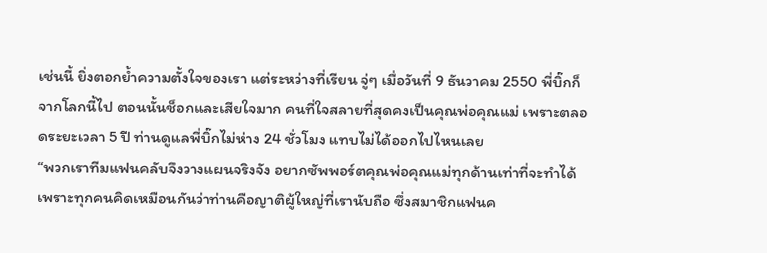เช่นนี้ ยิ่งตอกย้ำความตั้งใจของเรา แต่ระหว่างที่เรียน จู่ๆ เมื่อวันที่ 9 ธันวาคม 2550 พี่บิ๊กก็จากโลกนี้ไป ตอนนั้นช็อกและเสียใจมาก คนที่ใจสลายที่สุดคงเป็นคุณพ่อคุณแม่ เพราะตลอดระยะเวลา 5 ปี ท่านดูแลพี่บิ๊กไม่ห่าง 24 ชั่วโมง แทบไม่ได้ออกไปไหนเลย
“พวกเราทีมแฟนคลับจึงวางแผนจริงจัง อยากซัพพอร์ตคุณพ่อคุณแม่ทุกด้านเท่าที่จะทำได้ เพราะทุกคนคิดเหมือนกันว่าท่านคือญาติผู้ใหญ่ที่เรานับถือ ซึ่งสมาชิกแฟนค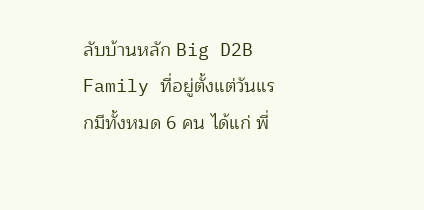ลับบ้านหลัก Big D2B Family ที่อยู่ตั้งแต่วันแรกมีทั้งหมด 6 คน ได้แก่ พี่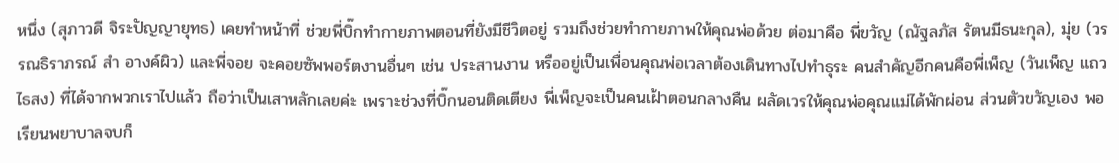หนึ่ง (สุภาวดี จิระปัญญายุทธ) เคยทำหน้าที่ ช่วยพี่บิ๊กทำกายภาพตอนที่ยังมีชีวิตอยู่ รวมถึงช่วยทำกายภาพให้คุณพ่อด้วย ต่อมาคือ พี่ขวัญ (ณัฐลภัส รัตนมีธนะกุล), มุ่ย (วรรณธิราภรณ์ สำ อางค์ผิว) และพี่จอย จะคอยซัพพอร์ตงานอื่นๆ เช่น ประสานงาน หรืออยู่เป็นเพื่อนคุณพ่อเวลาต้องเดินทางไปทำธุระ คนสำคัญอีกคนคือพี่เพ็ญ (วันเพ็ญ แถวไธสง) ที่ได้จากพวกเราไปแล้ว ถือว่าเป็นเสาหลักเลยค่ะ เพราะช่วงที่บิ๊กนอนติดเตียง พี่เพ็ญจะเป็นคนเฝ้าตอนกลางคืน ผลัดเวรให้คุณพ่อคุณแม่ได้พักผ่อน ส่วนตัวขวัญเอง พอเรียนพยาบาลจบก็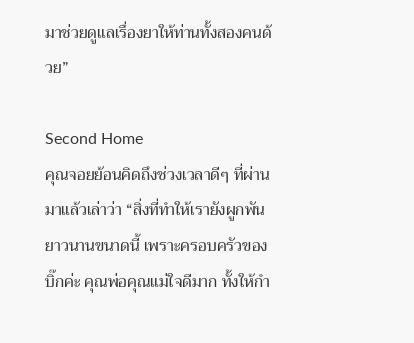มาช่วยดูแลเรื่องยาให้ท่านทั้งสองคนด้วย”

Second Home
คุณจอยย้อนคิดถึงช่วงเวลาดีๆ ที่ผ่านมาแล้วเล่าว่า “สิ่งที่ทำให้เรายังผูกพันยาวนานขนาดนี้ เพราะครอบครัวของบิ๊กค่ะ คุณพ่อคุณแม่ใจดีมาก ทั้งให้กำ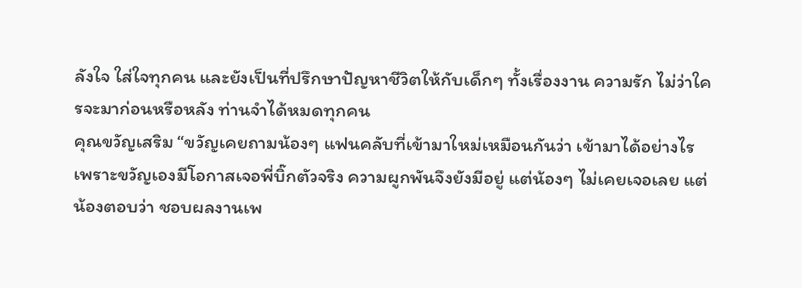ลังใจ ใส่ใจทุกคน และยังเป็นที่ปรึกษาปัญหาชีวิตให้กับเด็กๆ ทั้งเรื่องงาน ความรัก ไม่ว่าใครจะมาก่อนหรือหลัง ท่านจำได้หมดทุกคน
คุณขวัญเสริม “ขวัญเคยถามน้องๆ แฟนคลับที่เข้ามาใหม่เหมือนกันว่า เข้ามาได้อย่างไร เพราะขวัญเองมีโอกาสเจอพี่บิ๊กตัวจริง ความผูกพันจึงยังมีอยู่ แต่น้องๆ ไม่เคยเจอเลย แต่น้องตอบว่า ชอบผลงานเพ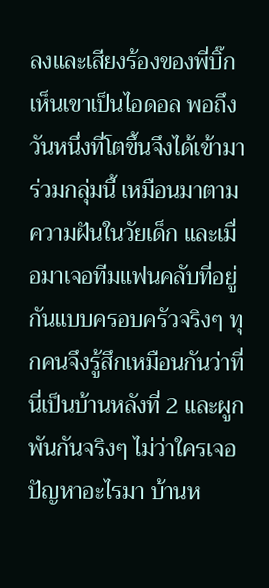ลงและเสียงร้องของพี่บิ๊ก เห็นเขาเป็นไอดอล พอถึงวันหนึ่งที่โตขึ้นจึงได้เข้ามาร่วมกลุ่มนี้ เหมือนมาตามความฝันในวัยเด็ก และเมื่อมาเจอทีมแฟนคลับที่อยู่กันแบบครอบครัวจริงๆ ทุกคนจึงรู้สึกเหมือนกันว่าที่นี่เป็นบ้านหลังที่ 2 และผูกพันกันจริงๆ ไม่ว่าใครเจอปัญหาอะไรมา บ้านห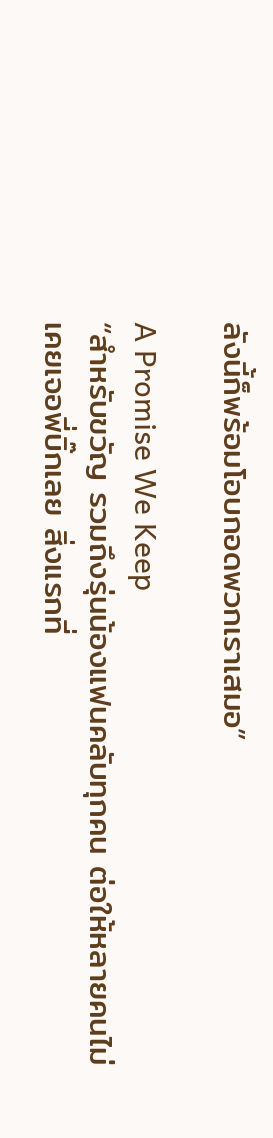ลังนี้ก็พร้อมโอบกอดพวกเราเสมอ”

A Promise We Keep
“สำหรับขวัญ รวมถึงรุ่นน้องแฟนคลับทุกคน ต่อให้หลายคนไม่เคยเจอพี่บิ๊กเลย สิ่งแรกที่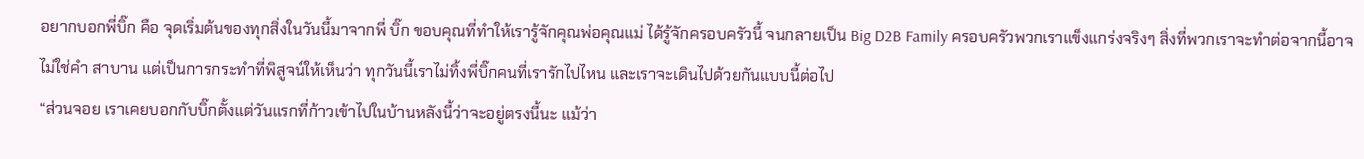อยากบอกพี่บิ๊ก คือ จุดเริ่มต้นของทุกสิ่งในวันนี้มาจากพี่ บิ๊ก ขอบคุณที่ทำให้เรารู้จักคุณพ่อคุณแม่ ได้รู้จักครอบครัวนี้ จนกลายเป็น Big D2B Family ครอบครัวพวกเราแข็งแกร่งจริงๆ สิ่งที่พวกเราจะทำต่อจากนี้อาจไม่ใช่คำ สาบาน แต่เป็นการกระทำที่พิสูจน์ให้เห็นว่า ทุกวันนี้เราไม่ทิ้งพี่บิ๊กคนที่เรารักไปไหน และเราจะเดินไปด้วยกันแบบนี้ต่อไป
“ส่วนจอย เราเคยบอกกับบิ๊กตั้งแต่วันแรกที่ก้าวเข้าไปในบ้านหลังนี้ว่าจะอยู่ตรงนี้นะ แม้ว่า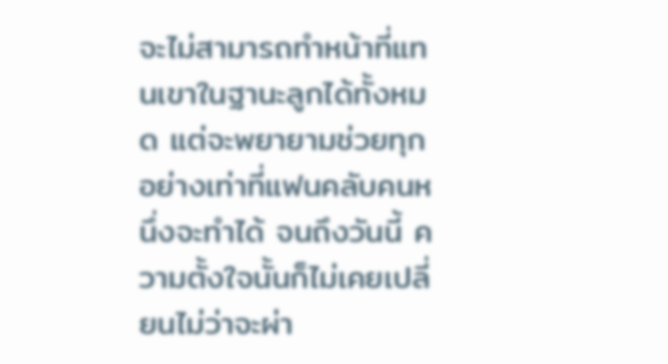จะไม่สามารถทำหน้าที่แทนเขาในฐานะลูกได้ทั้งหมด แต่จะพยายามช่วยทุกอย่างเท่าที่แฟนคลับคนหนึ่งจะทำได้ จนถึงวันนี้ ความตั้งใจนั้นก็ไม่เคยเปลี่ยนไม่ว่าจะผ่า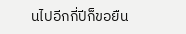นไปอีกกี่ปีก็ขอยืน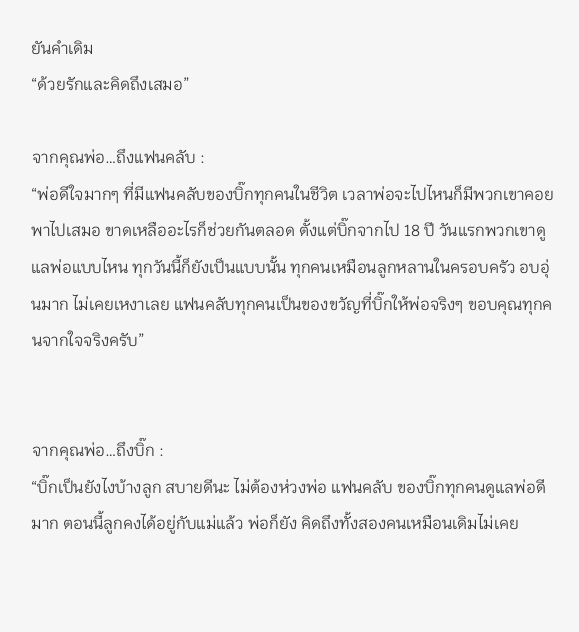ยันคำเดิม
“ด้วยรักและคิดถึงเสมอ”

จากคุณพ่อ…ถึงแฟนคลับ :
“พ่อดีใจมากๆ ที่มีแฟนคลับของบิ๊กทุกคนในชีวิต เวลาพ่อจะไปไหนก็มีพวกเขาคอยพาไปเสมอ ขาดเหลืออะไรก็ช่วยกันตลอด ตั้งแต่บิ๊กจากไป 18 ปี วันแรกพวกเขาดูแลพ่อแบบไหน ทุกวันนี้ก็ยังเป็นแบบนั้น ทุกคนเหมือนลูกหลานในครอบครัว อบอุ่นมาก ไม่เคยเหงาเลย แฟนคลับทุกคนเป็นของขวัญที่บิ๊กให้พ่อจริงๆ ขอบคุณทุกคนจากใจจริงครับ”


จากคุณพ่อ…ถึงบิ๊ก :
“บิ๊กเป็นยังไงบ้างลูก สบายดีนะ ไม่ต้องห่วงพ่อ แฟนคลับ ของบิ๊กทุกคนดูแลพ่อดีมาก ตอนนี้ลูกคงได้อยู่กับแม่แล้ว พ่อก็ยัง คิดถึงทั้งสองคนเหมือนเดิมไม่เคย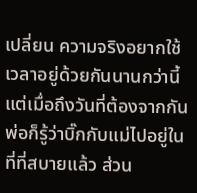เปลี่ยน ความจริงอยากใช้เวลาอยู่ด้วยกันนานกว่านี้ แต่เมื่อถึงวันที่ต้องจากกัน พ่อก็รู้ว่าบิ๊กกับแม่ไปอยู่ในที่ที่สบายแล้ว ส่วน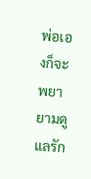พ่อเองก็จะพยายามดูแลรัก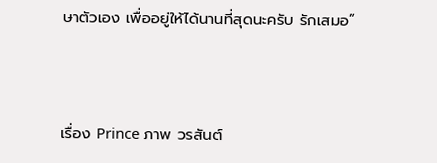ษาตัวเอง เพื่ออยู่ให้ได้นานที่สุดนะครับ รักเสมอ”



เรื่อง Prince ภาพ วรสันต์